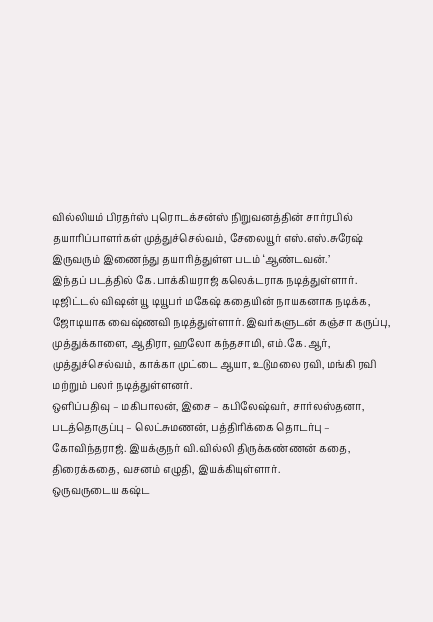வில்லியம் பிரதர்ஸ் புரொடக்சன்ஸ் நிறுவனத்தின் சார்ரபில் தயாரிப்பாளர்கள் முத்துச்செல்வம், சேலையூர் எஸ்.எஸ்.சுரேஷ் இருவரும் இணைந்து தயாரித்துள்ள படம் ‘ஆண்டவன்.’
இந்தப் படத்தில் கே.பாக்கியராஜ் கலெக்டராக நடித்துள்ளார். டிஜிட்டல் விஷன் யூ டியூபர் மகேஷ் கதையின் நாயகனாக நடிக்க, ஜோடியாக வைஷ்ணவி நடித்துள்ளார். இவர்களுடன் கஞ்சா கருப்பு, முத்துக்காளை, ஆதிரா, ஹலோ கந்தசாமி, எம்.கே.ஆர், முத்துச்செல்வம், காக்கா முட்டை ஆயா, உடுமலை ரவி, மங்கி ரவி மற்றும் பலர் நடித்துள்ளனர்.
ஒளிப்பதிவு – மகிபாலன், இசை – கபிலேஷ்வர், சார்லஸ்தனா, படத்தொகுப்பு – லெட்சுமணன், பத்திரிக்கை தொடர்பு – கோவிந்தராஜ். இயக்குநர் வி.வில்லி திருக்கண்ணன் கதை, திரைக்கதை, வசனம் எழுதி, இயக்கியுள்ளார்.
ஒருவருடைய கஷ்ட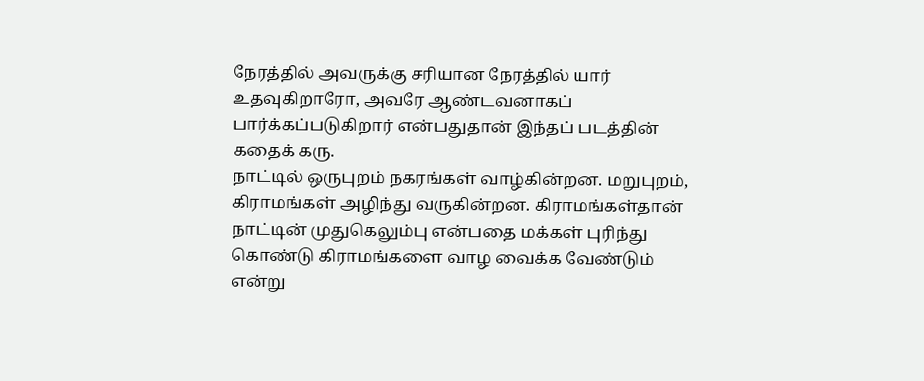நேரத்தில் அவருக்கு சரியான நேரத்தில் யார் உதவுகிறாரோ, அவரே ஆண்டவனாகப் பார்க்கப்படுகிறார் என்பதுதான் இந்தப் படத்தின் கதைக் கரு.
நாட்டில் ஒருபுறம் நகரங்கள் வாழ்கின்றன. மறுபுறம், கிராமங்கள் அழிந்து வருகின்றன. கிராமங்கள்தான் நாட்டின் முதுகெலும்பு என்பதை மக்கள் புரிந்து கொண்டு கிராமங்களை வாழ வைக்க வேண்டும் என்று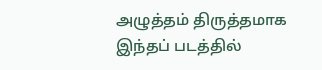அழுத்தம் திருத்தமாக இந்தப் படத்தில்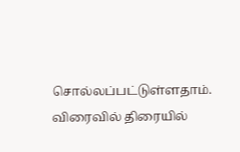சொல்லப்பட்டுள்ளதாம்.
விரைவில் திரையில்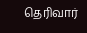தெரிவார்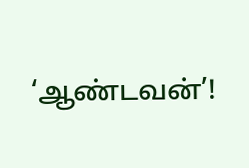‘ஆண்டவன்’!